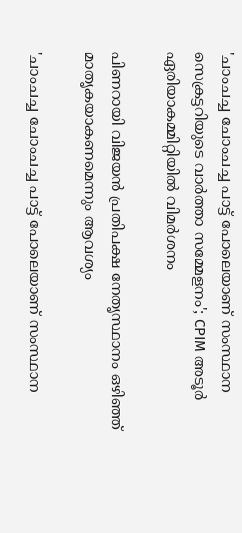'ചാംചച്ച ചോംചച്ച പാട്ട് പോലെയാണ് സംസ്ഥാന സെക്രട്ടറിയുടെ വാർത്താ സമ്മേളനം'; CPIM അടൂർ ഏരിയാകമ്മിറ്റിയിൽ വിമർശനം

പിണറായി വിജയന്‍ പ്രതിപക്ഷ നേതൃസ്ഥാനം ഒഴിഞ്ഞ് മാതൃകയാകണമെന്നും ആവശ്യം

'ചാംചച്ച ചോംചച്ച പാട്ട് പോലെയാണ് സംസ്ഥാന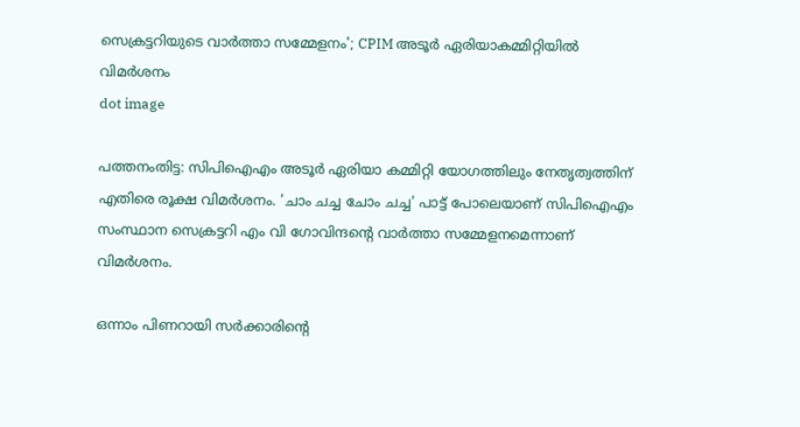സെക്രട്ടറിയുടെ വാർത്താ സമ്മേളനം'; CPIM അടൂർ ഏരിയാകമ്മിറ്റിയിൽ വിമർശനം
dot image

പത്തനംതിട്ട: സിപിഐഎം അടൂര്‍ ഏരിയാ കമ്മിറ്റി യോഗത്തിലും നേതൃത്വത്തിന് എതിരെ രൂക്ഷ വിമര്‍ശനം. 'ചാം ചച്ച ചോം ചച്ച' പാട്ട് പോലെയാണ് സിപിഐഎം സംസ്ഥാന സെക്രട്ടറി എം വി ഗോവിന്ദന്റെ വാര്‍ത്താ സമ്മേളനമെന്നാണ് വിമര്‍ശനം.

ഒന്നാം പിണറായി സര്‍ക്കാരിന്റെ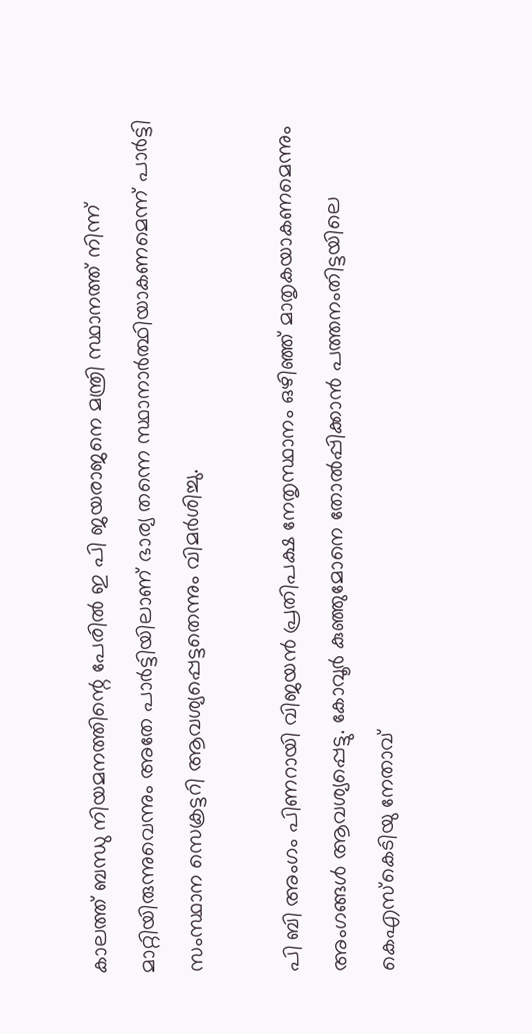കാലത്ത് ബന്ധു നിയമനത്തിന്റെ പേരില്‍ ഇ പി ജയരാജനെ മന്ത്രി സ്ഥാനത്ത് നിന്ന് മാറ്റിയിരുന്നുവെന്നും അതേ പാര്‍ട്ടിയിലാണ് ഭാര്യ തന്നെ സ്ഥാനാര്‍ത്ഥിയാകണമെന്ന് പാര്‍ട്ടി സംസ്ഥാന സെക്രട്ടറി ആവശ്യപ്പെട്ടതെന്നും വിമര്‍ശിച്ചു.

പി ബി അംഗം പിണറായി വിജയന്‍ പ്രതിപക്ഷ നേതൃസ്ഥാനം ഒഴിഞ്ഞ് മാതൃകയാകണമെന്നും അംഗങ്ങള്‍ ആവശ്യപ്പെട്ടു. കോവൂര്‍ കുഞ്ഞുമോനെ തോല്‍പ്പിക്കാന്‍ പത്തനംതിട്ടയിലെ കെഎസ്‌കെടിയു നേതാവ്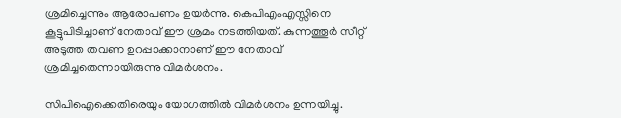ശ്രമിച്ചെന്നും ആരോപണം ഉയര്‍ന്നു. കെപിഎംഎസ്സിനെ കൂട്ടുപിടിച്ചാണ് നേതാവ് ഈ ശ്രമം നടത്തിയത്. കുന്നത്തൂര്‍ സീറ്റ് അടുത്ത തവണ ഉറപ്പാക്കാനാണ് ഈ നേതാവ് ശ്രമിച്ചതെന്നായിരുന്നു വിമര്‍ശനം.

സിപിഐക്കെതിരെയും യോഗത്തില്‍ വിമര്‍ശനം ഉന്നയിച്ചു.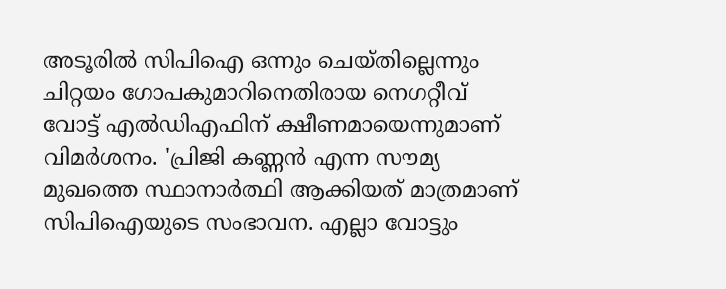അടൂരില്‍ സിപിഐ ഒന്നും ചെയ്തില്ലെന്നും ചിറ്റയം ഗോപകുമാറിനെതിരായ നെഗറ്റീവ് വോട്ട് എല്‍ഡിഎഫിന് ക്ഷീണമായെന്നുമാണ് വിമര്‍ശനം. 'പ്രിജി കണ്ണന്‍ എന്ന സൗമ്യ മുഖത്തെ സ്ഥാനാര്‍ത്ഥി ആക്കിയത് മാത്രമാണ് സിപിഐയുടെ സംഭാവന. എല്ലാ വോട്ടും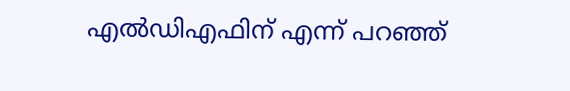എല്‍ഡിഎഫിന് എന്ന് പറഞ്ഞ്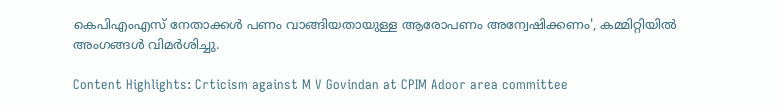കെപിഎംഎസ് നേതാക്കള്‍ പണം വാങ്ങിയതായുള്ള ആരോപണം അന്വേഷിക്കണം', കമ്മിറ്റിയില്‍ അംഗങ്ങള്‍ വിമര്‍ശിച്ചു.

Content Highlights: Crticism against M V Govindan at CPIM Adoor area committee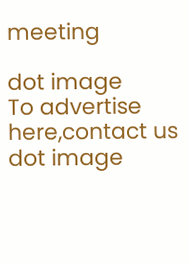meeting

dot image
To advertise here,contact us
dot image